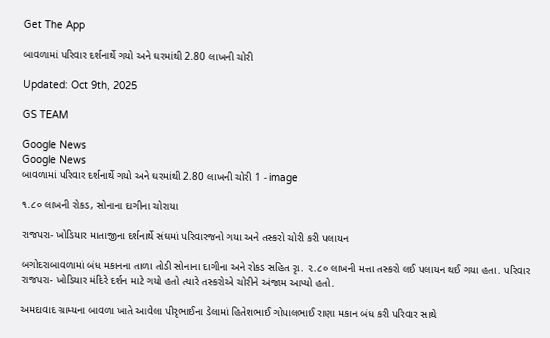Get The App

બાવળામાં પરિવાર દર્શનાર્થે ગયો અને ઘરમાંથી 2.80 લાખની ચોરી

Updated: Oct 9th, 2025

GS TEAM

Google News
Google News
બાવળામાં પરિવાર દર્શનાર્થે ગયો અને ઘરમાંથી 2.80 લાખની ચોરી 1 - image

૧.૮૦ લાખની રોકડ, સોનાના દાગીના ચોરાયા

રાજપરા- ખોડિયાર માતાજીના દર્શનાર્થે સંઘમાં પરિવારજનો ગયા અને તસ્કરો ચોરી કરી પલાયન

બગોદરાબાવળામાં બંધ મકાનના તાળા તોડી સોનાના દાગીના અને રોકડ સહિત રૃા. ૨.૮૦ લાખની મત્તા તસ્કરો લઈ પલાયન થઈ ગયા હતા. પરિવાર રાજપરા- ખોડિયાર મંદિરે દર્શન માટે ગયો હતો ત્યારે તસ્કરોએ ચોરીને અંજામ આપ્યો હતો.

અમદાવાદ ગ્રામ્યના બાવળા ખાતે આવેલા પીરૃભાઈના ડેલામાં હિતેશભાઈ ગોપાલભાઈ રાણા મકાન બંધ કરી પરિવાર સાથે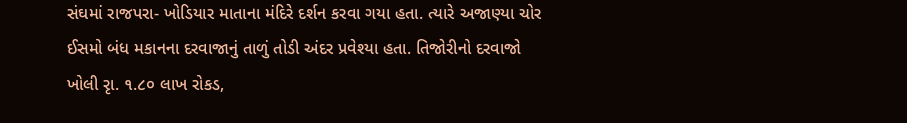સંઘમાં રાજપરા- ખોડિયાર માતાના મંદિરે દર્શન કરવા ગયા હતા. ત્યારે અજાણ્યા ચોર ઈસમો બંધ મકાનના દરવાજાનું તાળું તોડી અંદર પ્રવેશ્યા હતા. તિજોરીનો દરવાજો ખોલી રૃા. ૧.૮૦ લાખ રોકડ,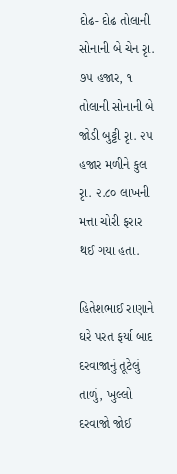દોઢ- દોઢ તોલાની સોનાની બે ચેન રૃા. ૭૫ હજાર, ૧ તોલાની સોનાની બે જોડી બુટ્ટી રૃા. ૨૫ હજાર મળીને કુલ રૃા. ૨.૮૦ લાખની મત્તા ચોરી ફરાર થઈ ગયા હતા.

હિતેશભાઈ રાણાને ઘરે પરત ફર્યા બાદ દરવાજાનું તૂટેલું તાળું, ખુલ્લો દરવાજો જોઈ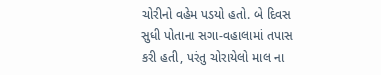ચોરીનો વહેમ પડયો હતો. બે દિવસ સુધી પોતાના સગા-વહાલામાં તપાસ કરી હતી, પરંતુ ચોરાયેલો માલ ના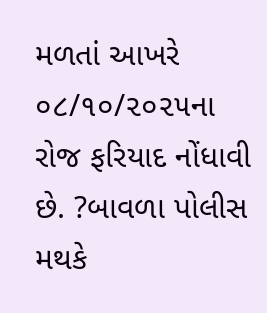મળતાં આખરે ૦૮/૧૦/૨૦૨૫ના રોજ ફરિયાદ નોંધાવી છે. ?બાવળા પોલીસ મથકે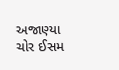અજાણ્યા ચોર ઈસમ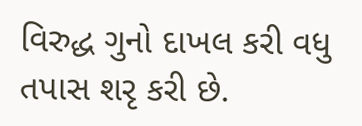વિરુદ્ધ ગુનો દાખલ કરી વધુ તપાસ શરૃ કરી છે.